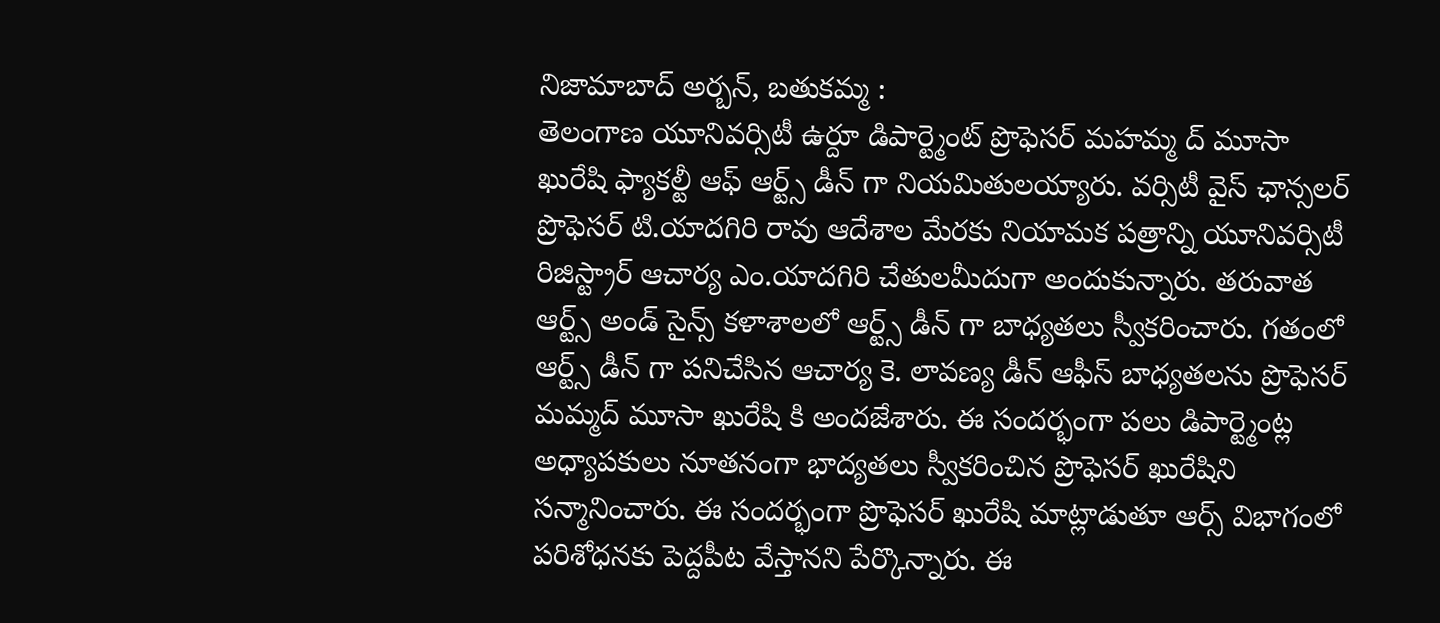నిజామాబాద్ అర్బన్, బతుకమ్మ :
తెలంగాణ యూనివర్సిటీ ఉర్దూ డిపార్ట్మెంట్ ప్రొఫెసర్ మహమ్మ ద్ మూసా ఖురేషి ఫ్యాకల్టీ ఆఫ్ ఆర్ట్స్ డీన్ గా నియమితులయ్యారు. వర్సిటీ వైస్ ఛాన్సలర్ ప్రొఫెసర్ టి.యాదగిరి రావు ఆదేశాల మేరకు నియామక పత్రాన్ని యూనివర్సిటీ రిజిస్ట్రార్ ఆచార్య ఎం.యాదగిరి చేతులమీదుగా అందుకున్నారు. తరువాత ఆర్ట్స్ అండ్ సైన్స్ కళాశాలలో ఆర్ట్స్ డీన్ గా బాధ్యతలు స్వీకరించారు. గతంలో ఆర్ట్స్ డీన్ గా పనిచేసిన ఆచార్య కె. లావణ్య డీన్ ఆఫీస్ బాధ్యతలను ప్రొఫెసర్ మమ్మద్ మూసా ఖురేషి కి అందజేశారు. ఈ సందర్భంగా పలు డిపార్ట్మెంట్ల అధ్యాపకులు నూతనంగా భాద్యతలు స్వీకరించిన ప్రొఫెసర్ ఖురేషిని సన్మానించారు. ఈ సందర్భంగా ప్రొఫెసర్ ఖురేషి మాట్లాడుతూ ఆర్స్ విభాగంలో పరిశోధనకు పెద్దపీట వేస్తానని పేర్కొన్నారు. ఈ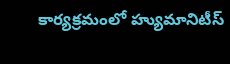కార్యక్రమంలో హ్యుమానిటీస్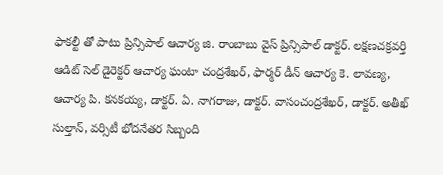ఫాకల్టీ తో పాటు ప్రిన్సిపాల్ ఆచార్య జి. రాంబాబు వైస్ ప్రిన్సిపాల్ డాక్టర్. లక్షణచక్రవర్తి ఆడిట్ సెల్ డైరెక్టర్ ఆచార్య ఘంటా చంద్రశేఖర్, ఫార్మర్ డీన్ ఆచార్య కె. లావణ్య, ఆచార్య పి. కనకయ్య, డాక్టర్. ఏ. నాగరాజు, డాక్టర్. వాసంచంద్రశేఖర్, డాక్టర్. అతీఖ్ సుల్తాన్, వర్సిటీ భోదనేతర సిబ్బంది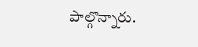పాల్గొన్నారు.